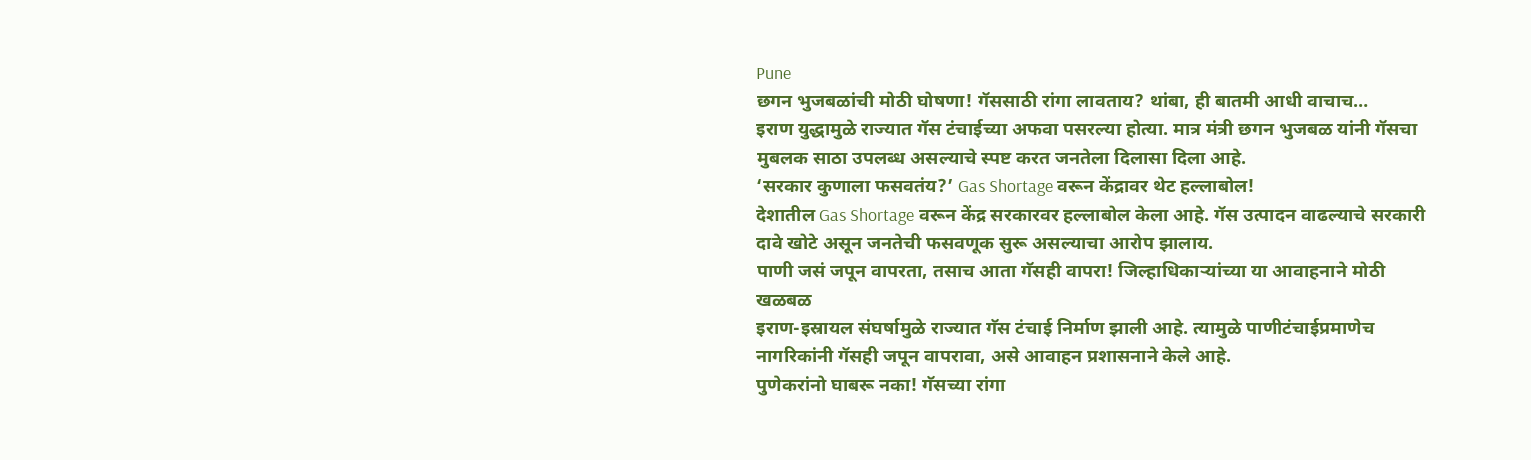Pune
छगन भुजबळांची मोठी घोषणा! गॅससाठी रांगा लावताय? थांबा, ही बातमी आधी वाचाच…
इराण युद्धामुळे राज्यात गॅस टंचाईच्या अफवा पसरल्या होत्या. मात्र मंत्री छगन भुजबळ यांनी गॅसचा मुबलक साठा उपलब्ध असल्याचे स्पष्ट करत जनतेला दिलासा दिला आहे.
‘सरकार कुणाला फसवतंय?’ Gas Shortage वरून केंद्रावर थेट हल्लाबोल!
देशातील Gas Shortage वरून केंद्र सरकारवर हल्लाबोल केला आहे. गॅस उत्पादन वाढल्याचे सरकारी दावे खोटे असून जनतेची फसवणूक सुरू असल्याचा आरोप झालाय.
पाणी जसं जपून वापरता, तसाच आता गॅसही वापरा! जिल्हाधिकाऱ्यांच्या या आवाहनाने मोठी खळबळ
इराण-इस्रायल संघर्षामुळे राज्यात गॅस टंचाई निर्माण झाली आहे. त्यामुळे पाणीटंचाईप्रमाणेच नागरिकांनी गॅसही जपून वापरावा, असे आवाहन प्रशासनाने केले आहे.
पुणेकरांनो घाबरू नका! गॅसच्या रांगा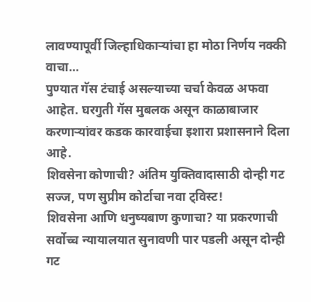लावण्यापूर्वी जिल्हाधिकाऱ्यांचा हा मोठा निर्णय नक्की वाचा…
पुण्यात गॅस टंचाई असल्याच्या चर्चा केवळ अफवा आहेत. घरगुती गॅस मुबलक असून काळाबाजार करणाऱ्यांवर कडक कारवाईचा इशारा प्रशासनाने दिला आहे.
शिवसेना कोणाची? अंतिम युक्तिवादासाठी दोन्ही गट सज्ज, पण सुप्रीम कोर्टाचा नवा ट्विस्ट!
शिवसेना आणि धनुष्यबाण कुणाचा? या प्रकरणाची सर्वोच्च न्यायालयात सुनावणी पार पडली असून दोन्ही गट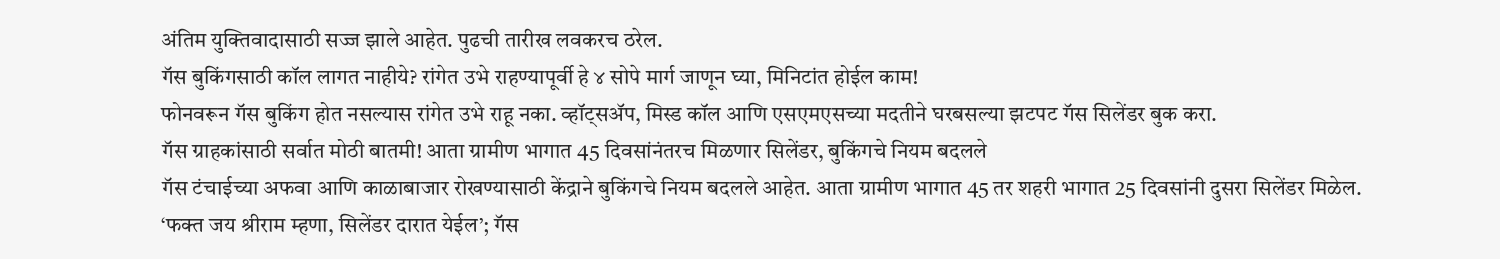अंतिम युक्तिवादासाठी सज्ज झाले आहेत. पुढची तारीख लवकरच ठरेल.
गॅस बुकिंगसाठी कॉल लागत नाहीये? रांगेत उभे राहण्यापूर्वी हे ४ सोपे मार्ग जाणून घ्या, मिनिटांत होईल काम!
फोनवरून गॅस बुकिंग होत नसल्यास रांगेत उभे राहू नका. व्हॉट्सॲप, मिस्ड कॉल आणि एसएमएसच्या मदतीने घरबसल्या झटपट गॅस सिलेंडर बुक करा.
गॅस ग्राहकांसाठी सर्वात मोठी बातमी! आता ग्रामीण भागात 45 दिवसांनंतरच मिळणार सिलेंडर, बुकिंगचे नियम बदलले
गॅस टंचाईच्या अफवा आणि काळाबाजार रोखण्यासाठी केंद्राने बुकिंगचे नियम बदलले आहेत. आता ग्रामीण भागात 45 तर शहरी भागात 25 दिवसांनी दुसरा सिलेंडर मिळेल.
‘फक्त जय श्रीराम म्हणा, सिलेंडर दारात येईल’; गॅस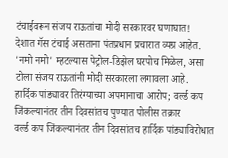टंचाईवरून संजय राऊतांचा मोदी सरकारवर घणाघात!
देशात गॅस टंचाई असताना पंतप्रधान प्रचारात व्यग्र आहेत. 'नमो नमो' म्हटल्यास पेट्रोल-डिझेल घरपोच मिळेल, असा टोला संजय राऊतांनी मोदी सरकारला लगावला आहे.
हार्दिक पांड्यावर तिरंग्याच्या अपमानाचा आरोप; वर्ल्ड कप जिंकल्यानंतर तीन दिवसांतच पुण्यात पोलीस तक्रार
वर्ल्ड कप जिंकल्यानंतर तीन दिवसांतच हार्दिक पांड्याविरोधात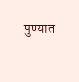पुण्यात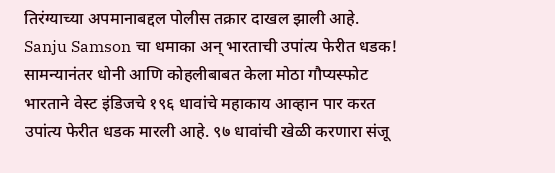तिरंग्याच्या अपमानाबद्दल पोलीस तक्रार दाखल झाली आहे.
Sanju Samson चा धमाका अन् भारताची उपांत्य फेरीत धडक! सामन्यानंतर धोनी आणि कोहलीबाबत केला मोठा गौप्यस्फोट
भारताने वेस्ट इंडिजचे १९६ धावांचे महाकाय आव्हान पार करत उपांत्य फेरीत धडक मारली आहे. ९७ धावांची खेळी करणारा संजू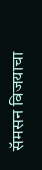सॅमसन विजयाचा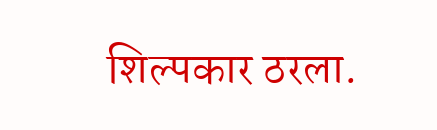शिल्पकार ठरला.